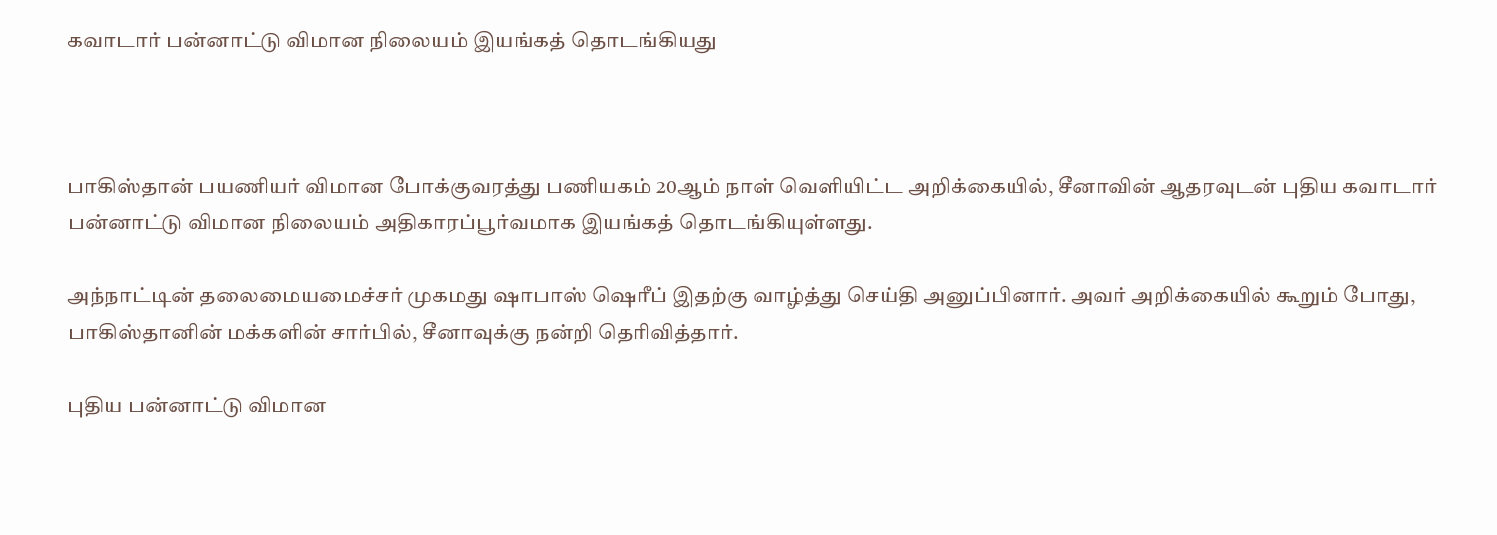கவாடார் பன்னாட்டு விமான நிலையம் இயங்கத் தொடங்கியது



பாகிஸ்தான் பயணியர் விமான போக்குவரத்து பணியகம் 20ஆம் நாள் வெளியிட்ட அறிக்கையில், சீனாவின் ஆதரவுடன் புதிய கவாடார் பன்னாட்டு விமான நிலையம் அதிகாரப்பூர்வமாக இயங்கத் தொடங்கியுள்ளது.

அந்நாட்டின் தலைமையமைச்சர் முகமது ஷாபாஸ் ஷெரீப் இதற்கு வாழ்த்து செய்தி அனுப்பினார். அவர் அறிக்கையில் கூறும் போது, பாகிஸ்தானின் மக்களின் சார்பில், சீனாவுக்கு நன்றி தெரிவித்தார்.

புதிய பன்னாட்டு விமான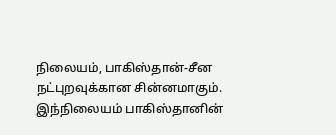நிலையம், பாகிஸ்தான்-சீன நட்புறவுக்கான சின்னமாகும். இந்நிலையம் பாகிஸ்தானின்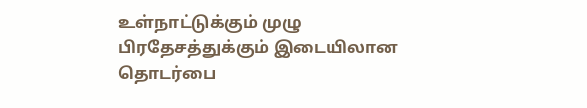உள்நாட்டுக்கும் முழு பிரதேசத்துக்கும் இடையிலான தொடர்பை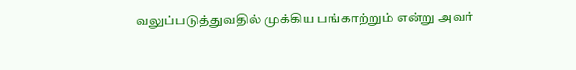வலுப்படுத்துவதில் முக்கிய பங்காற்றும் என்று அவர்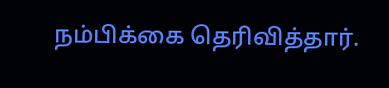நம்பிக்கை தெரிவித்தார்.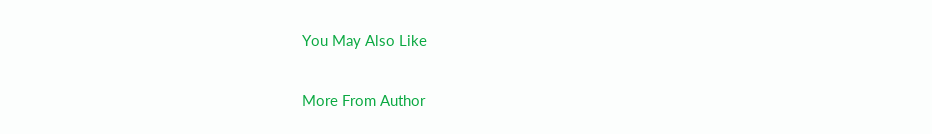You May Also Like

More From Author